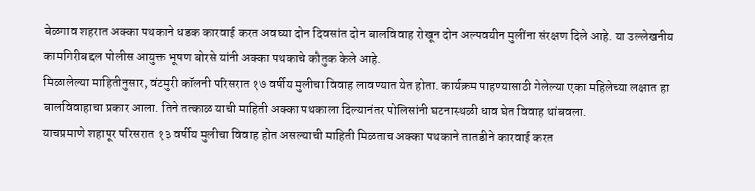बेळगाव शहरात अक्का पथकाने धडक कारवाई करत अवघ्या दोन दिवसांत दोन बालविवाह रोखून दोन अल्पवयीन मुलींना संरक्षण दिले आहे. या उल्लेखनीय कामगिरीबद्दल पोलीस आयुक्त भूषण बोरसे यांनी अक्का पथकाचे कौतुक केले आहे.
मिळालेल्या माहितीनुसार, वंटमुरी कॉलनी परिसरात १७ वर्षीय मुलीचा विवाह लावण्यात येत होता. कार्यक्रम पाहण्यासाठी गेलेल्या एका महिलेच्या लक्षात हा बालविवाहाचा प्रकार आला. तिने तत्काळ याची माहिती अक्का पथकाला दिल्यानंतर पोलिसांनी घटनास्थळी धाव घेत विवाह थांबवला.
याचप्रमाणे शहापूर परिसरात १३ वर्षीय मुलीचा विवाह होत असल्याची माहिती मिळताच अक्का पथकाने तातडीने कारवाई करत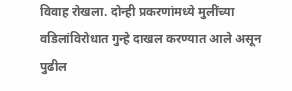विवाह रोखला. दोन्ही प्रकरणांमध्ये मुलींच्या वडिलांविरोधात गुन्हे दाखल करण्यात आले असून पुढील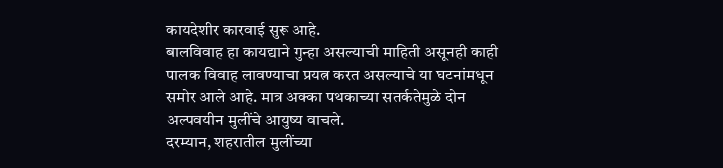कायदेशीर कारवाई सुरू आहे.
बालविवाह हा कायद्याने गुन्हा असल्याची माहिती असूनही काही पालक विवाह लावण्याचा प्रयत्न करत असल्याचे या घटनांमधून समोर आले आहे. मात्र अक्का पथकाच्या सतर्कतेमुळे दोन अल्पवयीन मुलींचे आयुष्य वाचले.
दरम्यान, शहरातील मुलींच्या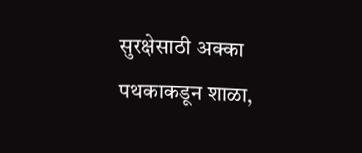सुरक्षेसाठी अक्का पथकाकडून शाळा,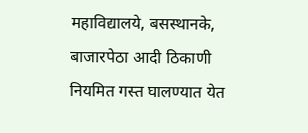महाविद्यालये, बसस्थानके, बाजारपेठा आदी ठिकाणी नियमित गस्त घालण्यात येत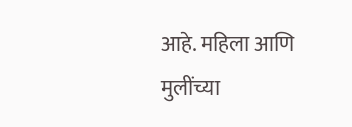आहे. महिला आणि मुलींच्या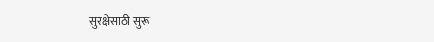सुरक्षेसाठी सुरू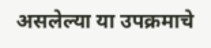असलेल्या या उपक्रमाचे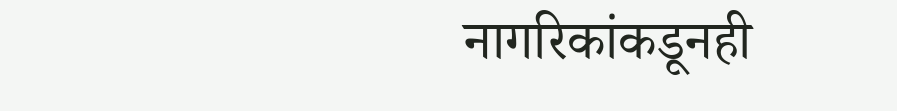नागरिकांकडूनही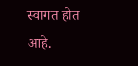स्वागत होत आहे.